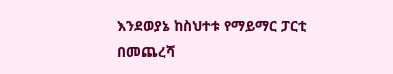እንደወያኔ ከስህተቱ የማይማር ፓርቲ በመጨረሻ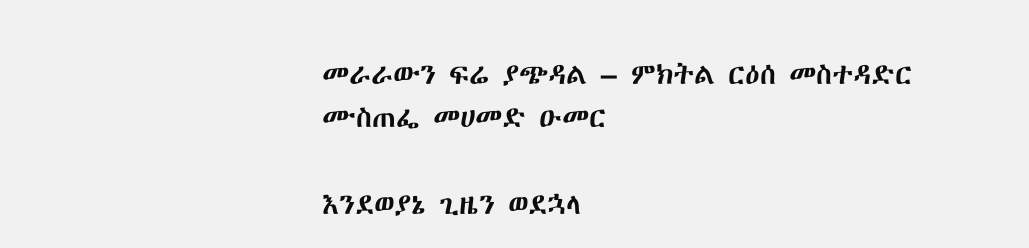መራራውን ፍሬ ያጭዳል – ምክትል ርዕሰ መስተዳድር ሙስጠፌ መሀመድ ዑመር

እንደወያኔ ጊዜን ወደኋላ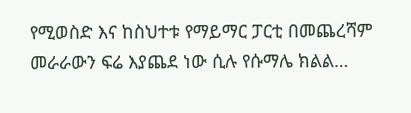የሚወስድ እና ከስህተቱ የማይማር ፓርቲ በመጨረሻም መራራውን ፍሬ እያጨደ ነው ሲሉ የሱማሌ ክልል…